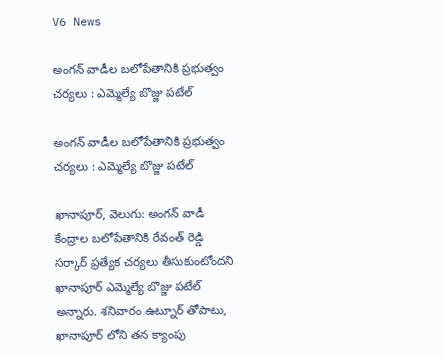V6 News

అంగన్ వాడీల బలోపేతానికి ప్రభుత్వం చర్యలు : ఎమ్మెల్యే బొజ్జు పటేల్

అంగన్ వాడీల బలోపేతానికి ప్రభుత్వం చర్యలు : ఎమ్మెల్యే బొజ్జు పటేల్

ఖానాపూర్, వెలుగు: అంగన్ వాడీ కేంద్రాల బలోపేతానికి రేవంత్ రెడ్డి సర్కార్ ప్రత్యేక చర్యలు తీసుకుంటోందని ఖానాపూర్ ఎమ్మెల్యే బొజ్జు పటేల్ అన్నారు. శనివారం ఉట్నూర్ తోపాటు, ఖానాపూర్ లోని తన క్యాంపు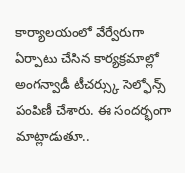కార్యాలయంలో వేర్వేరుగా ఏర్పాటు చేసిన కార్యక్రమాల్లో అంగన్వాడీ టీచర్స్కు సెల్ఫోన్స్ పంపిణీ చేశారు. ఈ సందర్భంగా మాట్లాడుతూ..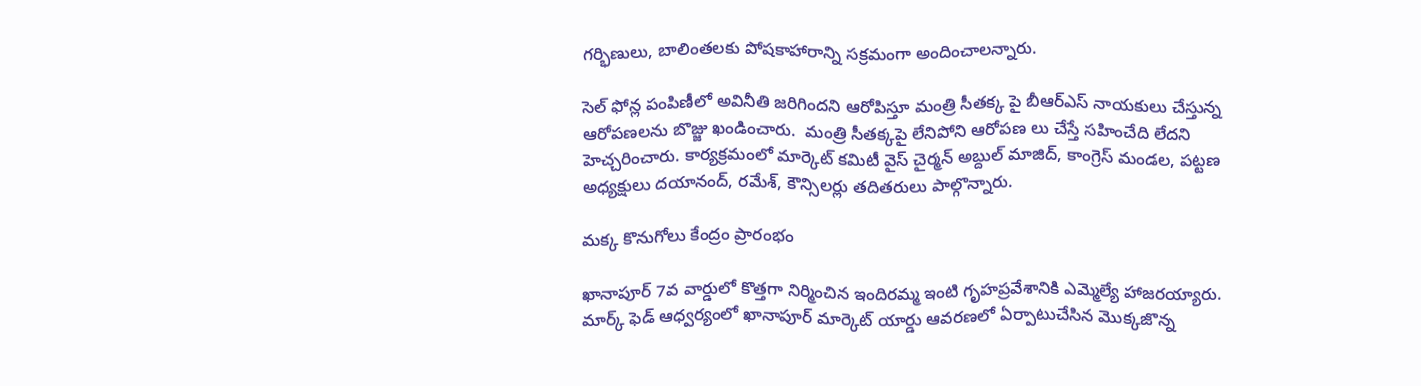గర్భిణులు, బాలింతలకు పోషకాహారాన్ని సక్రమంగా అందించాలన్నారు.

సెల్ ఫోన్ల పంపిణీలో అవినీతి జరిగిందని ఆరోపిస్తూ మంత్రి సీతక్క పై బీఆర్ఎస్ నాయకులు చేస్తున్న ఆరోపణలను బొజ్జు ఖండించారు.  మంత్రి సీతక్కపై లేనిపోని ఆరోపణ లు చేస్తే సహించేది లేదని హెచ్చరించారు. కార్యక్రమంలో మార్కెట్ కమిటీ వైస్ చైర్మన్ అబ్దుల్ మాజిద్, కాంగ్రెస్ మండల, పట్టణ అధ్యక్షులు దయానంద్, రమేశ్, కౌన్సిలర్లు తదితరులు పాల్గొన్నారు.

మక్క కొనుగోలు కేంద్రం ప్రారంభం

ఖానాపూర్ 7వ వార్డులో కొత్తగా నిర్మించిన ఇందిరమ్మ ఇంటి గృహప్రవేశానికి ఎమ్మెల్యే హాజరయ్యారు. మార్క్ ఫెడ్ ఆధ్వర్యంలో ఖానాపూర్ మార్కెట్ యార్డు ఆవరణలో ఏర్పాటుచేసిన మొక్కజొన్న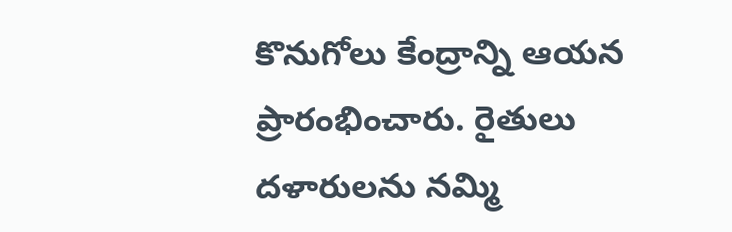కొనుగోలు కేంద్రాన్ని ఆయన ప్రారంభించారు. రైతులు దళారులను నమ్మి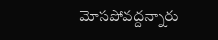మోసపోవద్దన్నారు